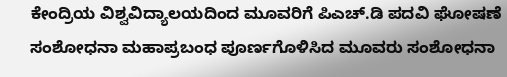ಕೇಂದ್ರಿಯ ವಿಶ್ವವಿದ್ಯಾಲಯದಿಂದ ಮೂವರಿಗೆ ಪಿಎಚ್.ಡಿ ಪದವಿ ಘೋಷಣೆ
ಸಂಶೋಧನಾ ಮಹಾಪ್ರಬಂಧ ಪೂರ್ಣಗೊಳಿಸಿದ ಮೂವರು ಸಂಶೋಧನಾ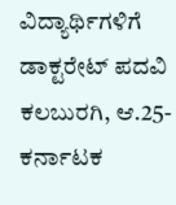ವಿದ್ಯಾರ್ಥಿಗಳಿಗೆ ಡಾಕ್ಟರೇಟ್ ಪದವಿ
ಕಲಬುರಗಿ, ಆ.25- ಕರ್ನಾಟಕ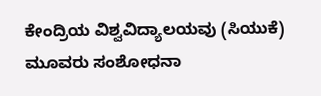ಕೇಂದ್ರಿಯ ವಿಶ್ವವಿದ್ಯಾಲಯವು (ಸಿಯುಕೆ) ಮೂವರು ಸಂಶೋಧನಾ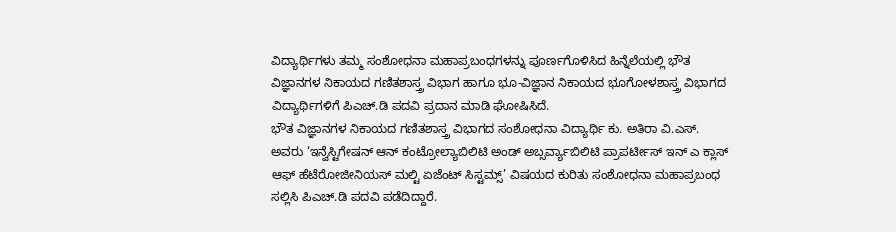ವಿದ್ಯಾರ್ಥಿಗಳು ತಮ್ಮ ಸಂಶೋಧನಾ ಮಹಾಪ್ರಬಂಧಗಳನ್ನು ಪೂರ್ಣಗೊಳಿಸಿದ ಹಿನ್ನೆಲೆಯಲ್ಲಿ ಭೌತ ವಿಜ್ಞಾನಗಳ ನಿಕಾಯದ ಗಣಿತಶಾಸ್ತ್ರ ವಿಭಾಗ ಹಾಗೂ ಭೂ-ವಿಜ್ಞಾನ ನಿಕಾಯದ ಭೂಗೋಳಶಾಸ್ತ್ರ ವಿಭಾಗದ ವಿದ್ಯಾರ್ಥಿಗಳಿಗೆ ಪಿಎಚ್.ಡಿ ಪದವಿ ಪ್ರದಾನ ಮಾಡಿ ಘೋಷಿಸಿದೆ.
ಭೌತ ವಿಜ್ಞಾನಗಳ ನಿಕಾಯದ ಗಣಿತಶಾಸ್ತ್ರ ವಿಭಾಗದ ಸಂಶೋಧನಾ ವಿದ್ಯಾರ್ಥಿ ಕು. ಅತಿರಾ ವಿ.ಎಸ್. ಅವರು ‘ಇನ್ವೆಸ್ಟಿಗೇಷನ್ ಆನ್ ಕಂಟ್ರೋಲ್ಯಾಬಿಲಿಟಿ ಅಂಡ್ ಅಬ್ಸರ್ವ್ಯಾಬಿಲಿಟಿ ಪ್ರಾಪರ್ಟೀಸ್ ಇನ್ ಎ ಕ್ಲಾಸ್ ಆಫ್ ಹೆಟೆರೋಜೀನಿಯಸ್ ಮಲ್ಟಿ ಏಜೆಂಟ್ ಸಿಸ್ಟಮ್ಸ್’ ವಿಷಯದ ಕುರಿತು ಸಂಶೋಧನಾ ಮಹಾಪ್ರಬಂಧ ಸಲ್ಲಿಸಿ ಪಿಎಚ್.ಡಿ ಪದವಿ ಪಡೆದಿದ್ದಾರೆ.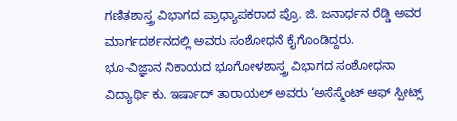ಗಣಿತಶಾಸ್ತ್ರ ವಿಭಾಗದ ಪ್ರಾಧ್ಯಾಪಕರಾದ ಪ್ರೊ. ಜಿ. ಜನಾರ್ಧನ ರೆಡ್ಡಿ ಅವರ ಮಾರ್ಗದರ್ಶನದಲ್ಲಿ ಅವರು ಸಂಶೋಧನೆ ಕೈಗೊಂಡಿದ್ದರು.
ಭೂ-ವಿಜ್ಞಾನ ನಿಕಾಯದ ಭೂಗೋಳಶಾಸ್ತ್ರ ವಿಭಾಗದ ಸಂಶೋಧನಾ ವಿದ್ಯಾರ್ಥಿ ಕು. ಇರ್ಷಾದ್ ತಾರಾಯಲ್ ಅವರು ‘ಅಸೆಸ್ಮೆಂಟ್ ಆಫ್ ಸ್ಪೀಟ್ಸ್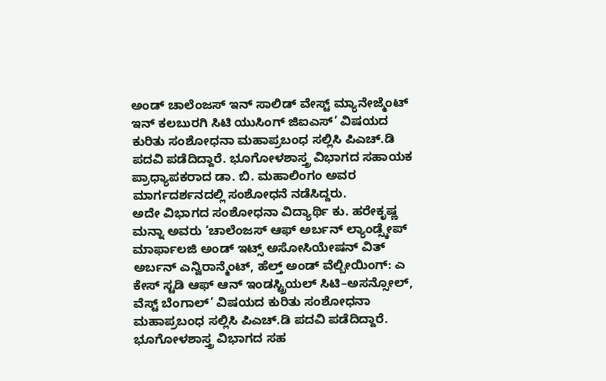ಅಂಡ್ ಚಾಲೆಂಜಸ್ ಇನ್ ಸಾಲಿಡ್ ವೇಸ್ಟ್ ಮ್ಯಾನೇಜ್ಮೆಂಟ್ ಇನ್ ಕಲಬುರಗಿ ಸಿಟಿ ಯುಸಿಂಗ್ ಜಿಐಎಸ್’ ವಿಷಯದ ಕುರಿತು ಸಂಶೋಧನಾ ಮಹಾಪ್ರಬಂಧ ಸಲ್ಲಿಸಿ ಪಿಎಚ್.ಡಿ ಪದವಿ ಪಡೆದಿದ್ದಾರೆ. ಭೂಗೋಳಶಾಸ್ತ್ರ ವಿಭಾಗದ ಸಹಾಯಕ ಪ್ರಾಧ್ಯಾಪಕರಾದ ಡಾ. ಬಿ. ಮಹಾಲಿಂಗಂ ಅವರ ಮಾರ್ಗದರ್ಶನದಲ್ಲಿ ಸಂಶೋಧನೆ ನಡೆಸಿದ್ದರು.
ಅದೇ ವಿಭಾಗದ ಸಂಶೋಧನಾ ವಿದ್ಯಾರ್ಥಿ ಕು. ಹರೇಕೃಷ್ಣ ಮನ್ನಾ ಅವರು ‘ಚಾಲೆಂಜಸ್ ಆಫ್ ಅರ್ಬನ್ ಲ್ಯಾಂಡ್ಸ್ಕೇಪ್ ಮಾರ್ಫಾಲಜಿ ಅಂಡ್ ಇಟ್ಸ್ ಅಸೋಸಿಯೇಷನ್ ವಿತ್ ಅರ್ಬನ್ ಎನ್ವಿರಾನ್ಮೆಂಟ್, ಹೆಲ್ತ್ ಅಂಡ್ ವೆಲ್ಬೀಯಿಂಗ್: ಎ ಕೇಸ್ ಸ್ಟಡಿ ಆಫ್ ಆನ್ ಇಂಡಸ್ಟ್ರಿಯಲ್ ಸಿಟಿ–ಅಸನ್ಸೋಲ್, ವೆಸ್ಟ್ ಬೆಂಗಾಲ್’ ವಿಷಯದ ಕುರಿತು ಸಂಶೋಧನಾ ಮಹಾಪ್ರಬಂಧ ಸಲ್ಲಿಸಿ ಪಿಎಚ್.ಡಿ ಪದವಿ ಪಡೆದಿದ್ದಾರೆ. ಭೂಗೋಳಶಾಸ್ತ್ರ ವಿಭಾಗದ ಸಹ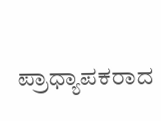ಪ್ರಾಧ್ಯಾಪಕರಾದ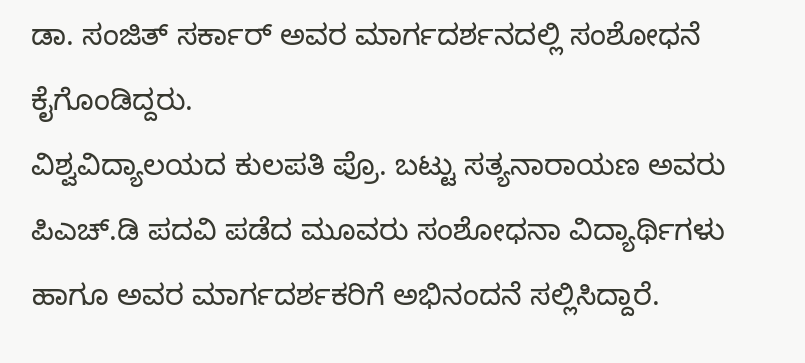ಡಾ. ಸಂಜಿತ್ ಸರ್ಕಾರ್ ಅವರ ಮಾರ್ಗದರ್ಶನದಲ್ಲಿ ಸಂಶೋಧನೆ ಕೈಗೊಂಡಿದ್ದರು.
ವಿಶ್ವವಿದ್ಯಾಲಯದ ಕುಲಪತಿ ಪ್ರೊ. ಬಟ್ಟು ಸತ್ಯನಾರಾಯಣ ಅವರು ಪಿಎಚ್.ಡಿ ಪದವಿ ಪಡೆದ ಮೂವರು ಸಂಶೋಧನಾ ವಿದ್ಯಾರ್ಥಿಗಳು ಹಾಗೂ ಅವರ ಮಾರ್ಗದರ್ಶಕರಿಗೆ ಅಭಿನಂದನೆ ಸಲ್ಲಿಸಿದ್ದಾರೆ.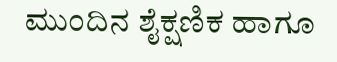ಮುಂದಿನ ಶೈಕ್ಷಣಿಕ ಹಾಗೂ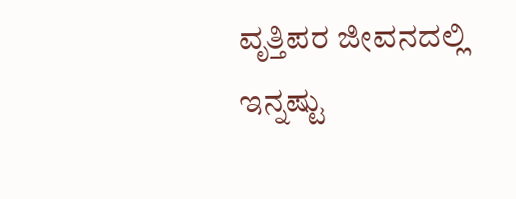ವೃತ್ತಿಪರ ಜೀವನದಲ್ಲಿ ಇನ್ನಷ್ಟು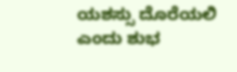ಯಶಸ್ಸು ದೊರೆಯಲಿ ಎಂದು ಶುಭ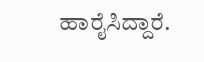ಹಾರೈಸಿದ್ದಾರೆ.